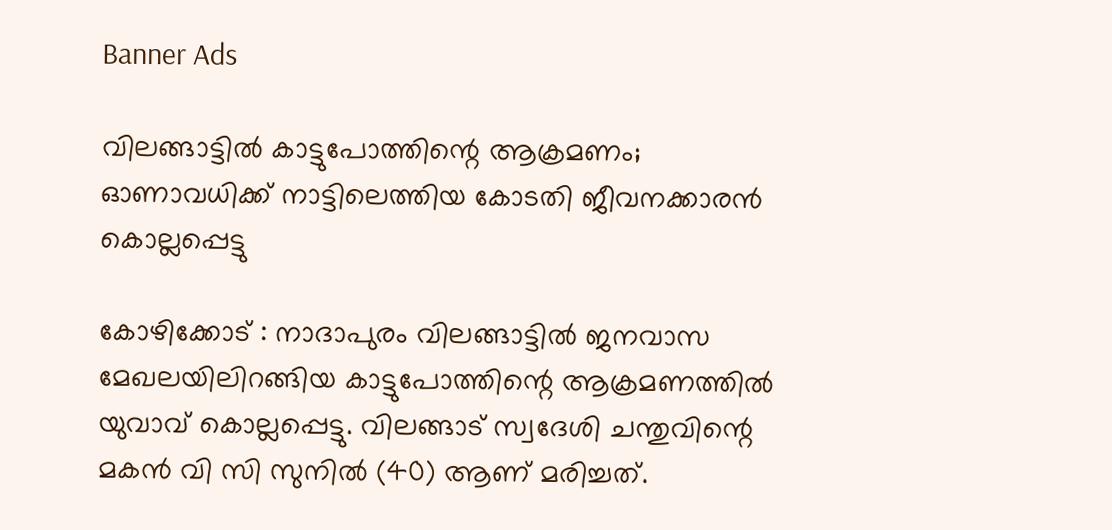Banner Ads

വിലങ്ങാട്ടിൽ കാട്ടുപോത്തിന്റെ ആക്രമണം; ഓണാവധിക്ക് നാട്ടിലെത്തിയ കോടതി ജീവനക്കാരൻ കൊല്ലപ്പെട്ടു

കോഴിക്കോട് : നാദാപുരം വിലങ്ങാട്ടിൽ ജനവാസ മേഖലയിലിറങ്ങിയ കാട്ടുപോത്തിന്റെ ആക്രമണത്തിൽ യുവാവ് കൊല്ലപ്പെട്ടു. വിലങ്ങാട് സ്വദേശി ചന്തുവിന്റെ മകൻ വി സി സുനിൽ (40) ആണ് മരിച്ചത്.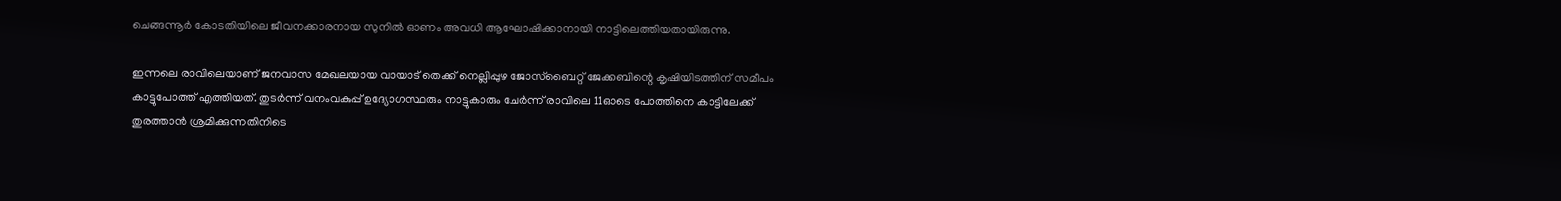ചെങ്ങന്നൂർ കോടതിയിലെ ജീവനക്കാരനായ സുനിൽ ഓണം അവധി ആഘോഷിക്കാനായി നാട്ടിലെത്തിയതായിരുന്നു.

ഇന്നലെ രാവിലെയാണ് ജനവാസ മേഖലയായ വായാട് തെക്ക് നെല്ലിപ്പുഴ ജോസ്‌ബൈറ്റ് ജേക്കബിന്റെ കൃഷിയിടത്തിന് സമീപം കാട്ടുപോത്ത് എത്തിയത്. തുടർന്ന് വനംവകുപ്പ് ഉദ്യോഗസ്ഥരും നാട്ടുകാരും ചേർന്ന് രാവിലെ 11ഓടെ പോത്തിനെ കാട്ടിലേക്ക് തുരത്താൻ ശ്രമിക്കുന്നതിനിടെ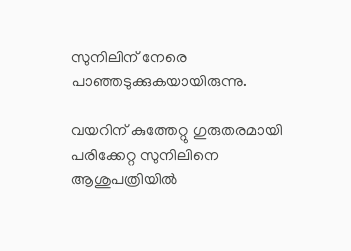സുനിലിന് നേരെ പാഞ്ഞടുക്കുകയായിരുന്നു.

വയറിന് കുത്തേറ്റു ഗുരുതരമായി പരിക്കേറ്റ സുനിലിനെ ആശുപത്രിയിൽ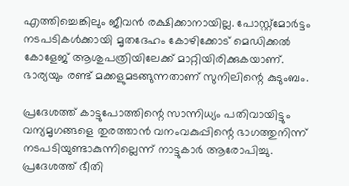എത്തിച്ചെങ്കിലും ജീവൻ രക്ഷിക്കാനായില്ല. പോസ്റ്റ്‌മോർട്ടം നടപടികൾക്കായി മൃതദേഹം കോഴിക്കോട് മെഡിക്കൽ കോളേജ് ആശുപത്രിയിലേക്ക് മാറ്റിയിരിക്കുകയാണ്. ഭാര്യയും രണ്ട് മക്കളുമടങ്ങുന്നതാണ് സുനിലിന്റെ കുടുംബം.

പ്രദേശത്ത് കാട്ടുപോത്തിന്റെ സാന്നിധ്യം പതിവായിട്ടും വന്യമൃഗങ്ങളെ തുരത്താൻ വനംവകുപ്പിന്റെ ഭാഗത്തുനിന്ന് നടപടിയുണ്ടാകുന്നില്ലെന്ന് നാട്ടുകാർ ആരോപിച്ചു. പ്രദേശത്ത് ഭീതി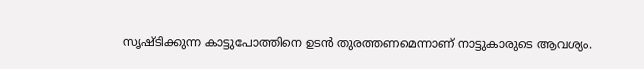സൃഷ്ടിക്കുന്ന കാട്ടുപോത്തിനെ ഉടൻ തുരത്തണമെന്നാണ് നാട്ടുകാരുടെ ആവശ്യം.